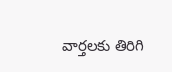వార్తలకు తిరిగి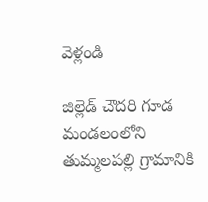వెళ్లండి

జిల్లెడ్ చౌదరి గూడ మండలంలోని తుమ్మలపల్లి గ్రామానికి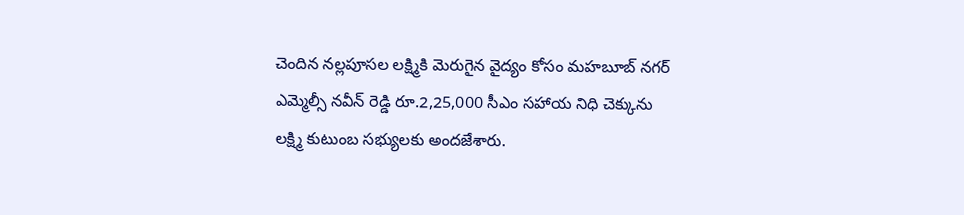చెందిన నల్లపూసల లక్ష్మికి మెరుగైన వైద్యం కోసం మహబూబ్ నగర్ ఎమ్మెల్సీ నవీన్ రెడ్డి రూ.2,25,000 సీఎం సహాయ నిధి చెక్కును లక్ష్మి కుటుంబ సభ్యులకు అందజేశారు.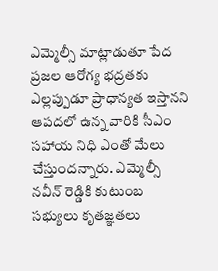ఎమ్మెల్సీ మాట్లాడుతూ పేద ప్రజల ఆరోగ్య భద్రతకు ఎల్లప్పుడూ ప్రాధాన్యత ఇస్తానని ఆపదలో ఉన్న వారికి సీఎం సహాయ నిధి ఎంతో మేలు చేస్తుందన్నారు. ఎమ్మెల్సీ నవీన్ రెడ్డికి కుటుంబ సభ్యులు కృతజ్ఞతలు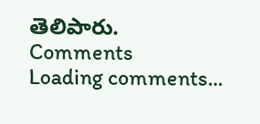తెలిపారు.
Comments
Loading comments...